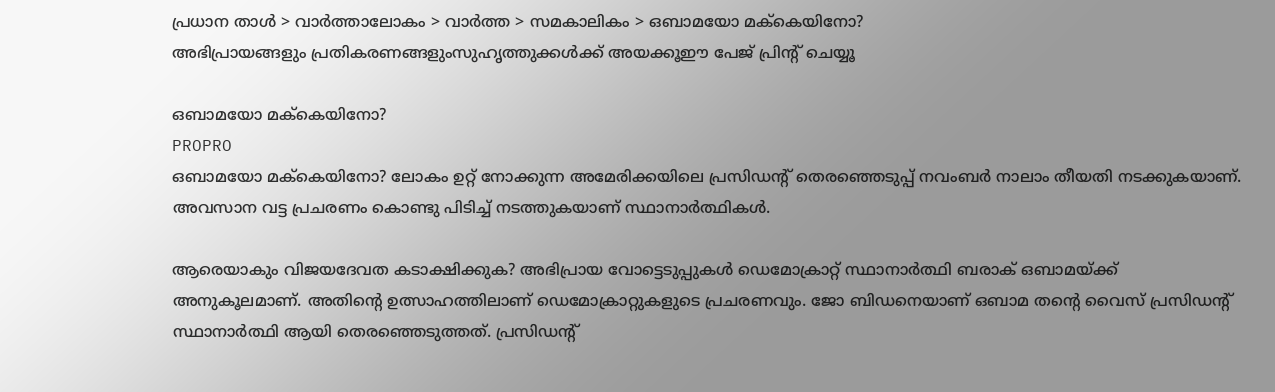പ്രധാന താള്‍ > വാര്‍ത്താലോകം > വാര്‍ത്ത > സമകാലികം > ഒബാമയോ മക്‍കെയിനോ?
അഭിപ്രായങ്ങളും പ്രതികരണങ്ങളുംസുഹൃത്തുക്കള്‍ക്ക് അയക്കൂഈ പേജ് പ്രിന്‍റ് ചെയ്യൂ

ഒബാമയോ മക്‍കെയിനോ?
PROPRO
ഒബാമയോ മക്‍കെയിനോ? ലോകം ഉറ്റ് നോക്കുന്ന അമേരിക്കയിലെ പ്രസിഡന്‍റ് തെരഞ്ഞെടുപ്പ് നവംബര്‍ നാലാം തീയതി നടക്കുകയാണ്. അവസാന വട്ട പ്രചരണം കൊണ്ടു പിടിച്ച് നടത്തുകയാണ് സ്ഥാനാര്‍ത്ഥികള്‍.

ആരെയാകും വിജയദേവത കടാക്ഷിക്കുക? അഭിപ്രായ വോട്ടെടുപ്പുകള്‍ ഡെമോക്രാറ്റ് സ്ഥാനാര്‍ത്ഥി ബരാക് ഒബാമയ്ക്ക് അനുകൂലമാണ്. അതിന്‍റെ ഉത്സാഹത്തിലാണ് ഡെമോക്രാറ്റുകളുടെ പ്രചരണവും. ജോ ബിഡനെയാണ് ഒബാമ തന്‍റെ വൈസ് പ്രസിഡന്‍റ് സ്ഥാനാര്‍ത്ഥി ആയി തെരഞ്ഞെടുത്തത്. പ്രസിഡന്‍റ്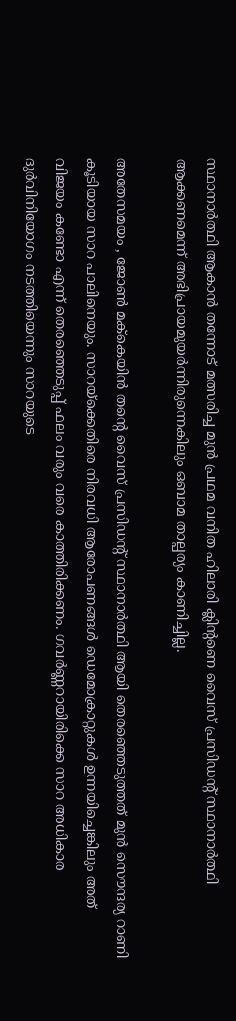സ്ഥാനാര്‍ത്ഥി ആകാന്‍ തന്നോട് മത്സരിച്ച മുന്‍ പ്രഥമ വനിത ഹിലാരി ക്ലിന്‍റണെ വൈസ് പ്രസിഡന്‍റ് സ്ഥാനാര്‍ത്ഥി ആക്കണമെന്ന് അഭിപ്രായമുയര്‍ന്നിരുന്നെകിലും ഒബാമ താല്പര്യം കാണിച്ചില്ല.

അതേസമയം , ജോണ്‍ മക്‍കെയിന്‍ തന്‍റെ വൈസ് പ്രസിഡന്‍റ് സ്ഥാനാര്‍ത്ഥി ആയി തെരഞ്ഞെടുത്തത് മുന്‍ സൌന്ദര്യ റാ‍ണി കൂടിയായ സാറ പാലിനെയും. സാറയ്ക്കെതിരെ നിരവധി ആരോപണങ്ങള്‍ ഡെമോക്രാ‍റ്റുകള്‍ ഉന്നയിച്ചെങ്കിലും അത് വിജയം കണ്ടോ എന്ന് തെരഞ്ഞെടുപ്പ് ഫലം വരും വരെ കാത്തിരിക്കണം. ഗവര്‍ണ്ണറാ‍യിരിക്കെ സാറ അധികാര ദുര്‍വിനിയോഗം നടത്തിയെന്നും സാറയുടെ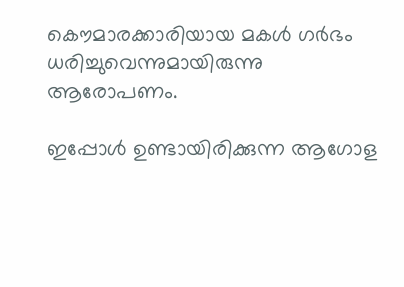കൌമാരക്കാരിയായ മകള്‍ ഗര്‍ഭം ധരിച്ചുവെന്നുമായിരുന്നു ആരോപണം.

ഇപ്പോള്‍ ഉണ്ടായിരിക്കുന്ന ആഗോള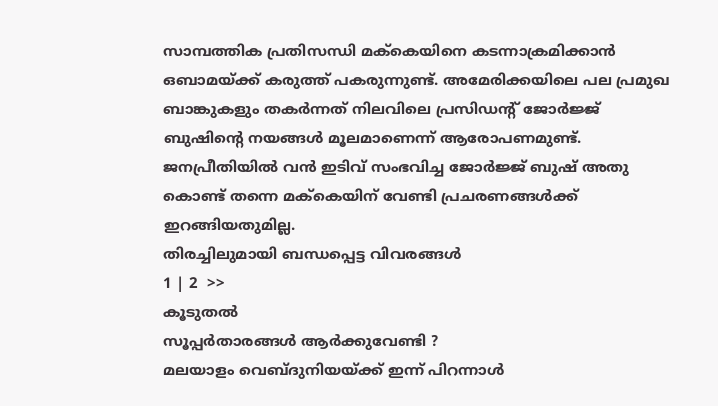സാമ്പത്തിക പ്രതിസന്ധി മക്‍കെയിനെ കടന്നാക്രമിക്കാന്‍ ഒബാമയ്ക്ക് കരുത്ത് പകരുന്നുണ്ട്. അമേരിക്കയിലെ പല പ്രമുഖ ബാങ്കുകളും തകര്‍ന്നത് നിലവിലെ പ്രസിഡന്‍റ് ജോര്‍ജ്ജ് ബുഷിന്‍റെ നയങ്ങള്‍ മൂലമാ‍ണെന്ന് ആരോപണമുണ്ട്. ജനപ്രീതിയില്‍ വന്‍ ഇടിവ് സംഭവിച്ച ജോര്‍ജ്ജ് ബുഷ് അതു കൊണ്ട് തന്നെ മക്‍കെയിന് വേണ്ടി പ്രചരണങ്ങള്‍ക്ക് ഇറങ്ങിയതുമില്ല.
തിരച്ചിലുമായി ബന്ധപ്പെട്ട വിവരങ്ങള്‍
1 | 2  >>
കൂടുതല്‍
സൂപ്പര്‍താരങ്ങള്‍ ആര്‍ക്കുവേണ്ടി ?
മലയാളം വെബ്‌ദുനിയയ്ക്ക് ഇന്ന് പിറന്നാള്‍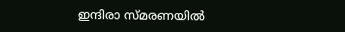ഇന്ദിരാ സ്മരണയില്‍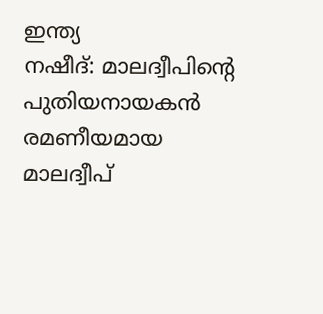ഇന്ത്യ
നഷീദ്: മാലദ്വീപിന്‍റെ പുതിയനായകന്‍
രമണീയമായ മാലദ്വീപ്‌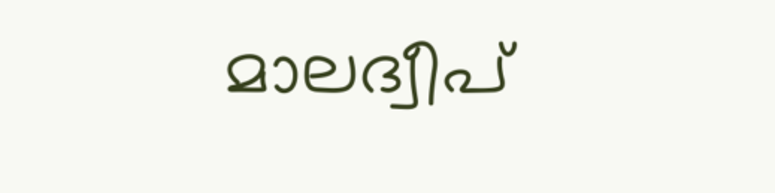മാലദ്വീപ്‌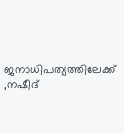ജനാധിപത്യത്തിലേക്ക്‌ ,നഷീദ്‌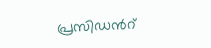പ്രസിഡന്‍റ്